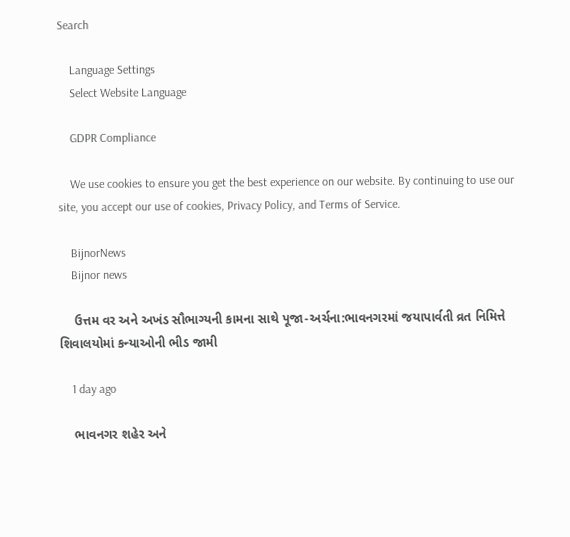Search

    Language Settings
    Select Website Language

    GDPR Compliance

    We use cookies to ensure you get the best experience on our website. By continuing to use our site, you accept our use of cookies, Privacy Policy, and Terms of Service.

    BijnorNews
    Bijnor news

    ઉત્તમ વર અને અખંડ સૌભાગ્યની કામના સાથે પૂજા-અર્ચના:ભાવનગરમાં જયાપાર્વતી વ્રત નિમિત્તે શિવાલયોમાં કન્યાઓની ભીડ જામી

    1 day ago

    ભાવનગર શહેર અને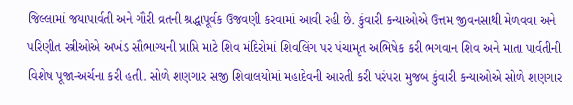જિલ્લામાં જયાપાર્વતી અને ગૌરી વ્રતની શ્રદ્ધાપૂર્વક ઉજવણી કરવામાં આવી રહી છે. કુંવારી કન્યાઓએ ઉત્તમ જીવનસાથી મેળવવા અને પરિણીત સ્ત્રીઓએ અખંડ સૌભાગ્યની પ્રાપ્તિ માટે શિવ મંદિરોમાં શિવલિંગ પર પંચામૃત અભિષેક કરી ભગવાન શિવ અને માતા પાર્વતીની વિશેષ પૂજા-અર્ચના કરી હતી. સોળે શણગાર સજી શિવાલયોમાં મહાદેવની આરતી કરી પરંપરા મુજબ કુંવારી કન્યાઓએ સોળે શણગાર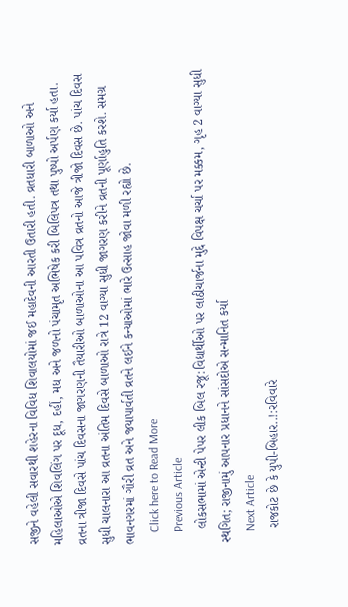સજીને વહેલી સવારથી શહેરના વિવિધ શિવાલયોમાં જઈ મહાદેવની આરતી ઉતારી હતી. વ્રતધારી બાળાઓ અને મહિલાઓએ શિવલિંગ પર દૂધ, દહીં, મધ અને જળનો પંચામૃત અભિષેક કરી બિલિપત્ર તથા પુષ્પો અર્પણ કર્યા હતા. વ્રતના ત્રીજા દિવસે પાંચ દિવસના જાગરણની તૈયારીઓ બાળાઓના આ પવિત્ર વ્રતનો આજે ત્રીજો દિવસ છે. પાંચ દિવસ સુધી ચાલનારા આ વ્રતના અંતિમ દિવસે બાળાઓ રાત્રે 12 વાગ્યા સુધી જાગરણ કરીને વ્રતની પૂર્ણાહુતિ કરશે. સમગ્ર ભાવનગરમાં ગૌરી વ્રત અને જયાપાર્વતી વ્રતને લઈને કન્યાઓમાં ભારે ઉત્સાહ જોવા મળી રહ્યો છે.
    Click here to Read More
    Previous Article
    લોકસભામાં એન્ટી પેપર લીક બિલ રજૂ:વિદ્યાર્થીઓ પર લાઠીચાર્જના મુદ્દે વિપક્ષ ચર્ચા પર મક્કમ, ગૃહ 2 વાગ્યા સુધી સ્થગિત; રાજીનામું આપનાર પ્રધાનને સાંસદોએ સન્માનિત કર્યા
    Next Article
    રાજકોટ છે કે યુપી-બિહાર..!:રવિવારે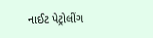નાઈટ પેટ્રોલીંગ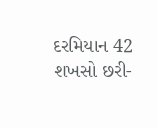દરમિયાન 42 શખસો છરી-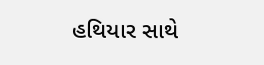હથિયાર સાથે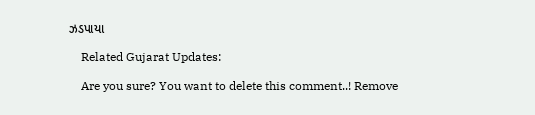ઝડપાયા

    Related Gujarat Updates:

    Are you sure? You want to delete this comment..! Remove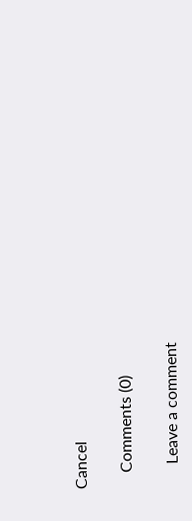Cancel

    Comments (0)

      Leave a comment